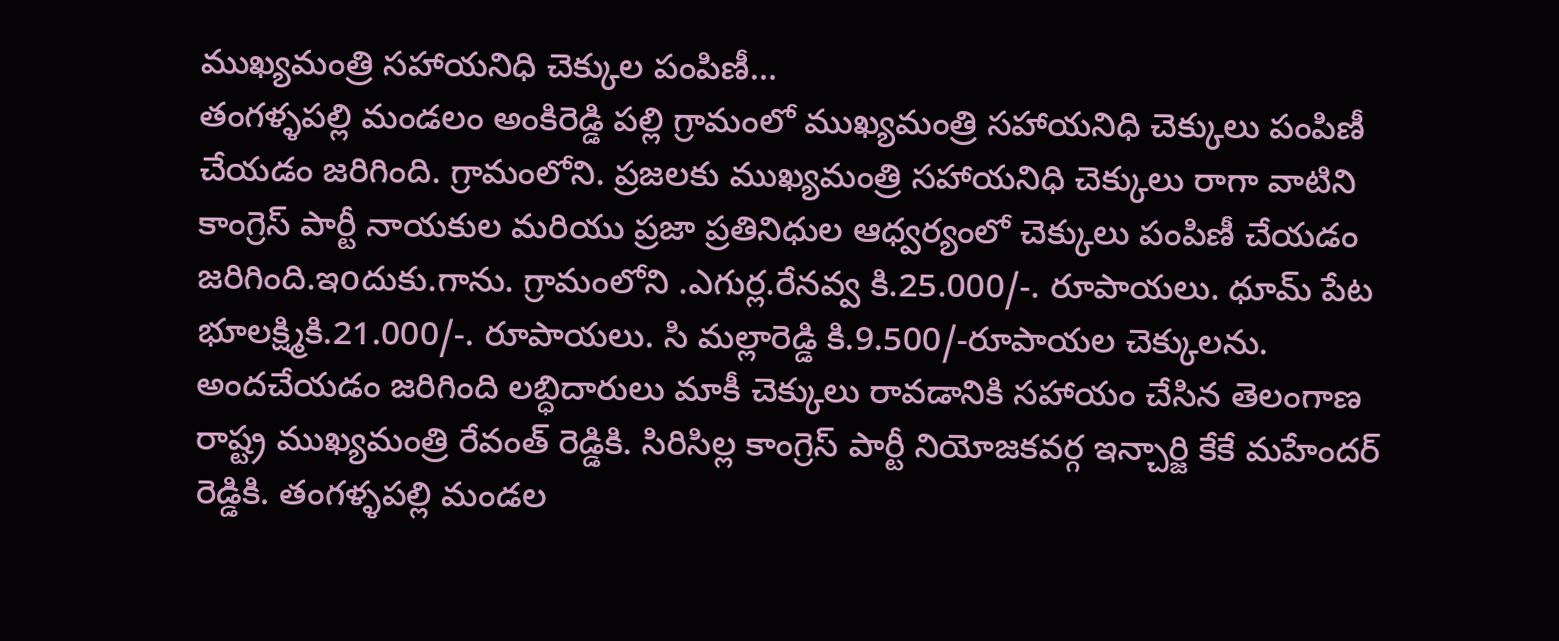ముఖ్యమంత్రి సహాయనిధి చెక్కుల పంపిణీ…
తంగళ్ళపల్లి మండలం అంకిరెడ్డి పల్లి గ్రామంలో ముఖ్యమంత్రి సహాయనిధి చెక్కులు పంపిణీ చేయడం జరిగింది. గ్రామంలోని. ప్రజలకు ముఖ్యమంత్రి సహాయనిధి చెక్కులు రాగా వాటిని కాంగ్రెస్ పార్టీ నాయకుల మరియు ప్రజా ప్రతినిధుల ఆధ్వర్యంలో చెక్కులు పంపిణీ చేయడం జరిగింది.ఇoదుకు.గాను. గ్రామంలోని .ఎగుర్ల.రేనవ్వ కి.25.000/-. రూపాయలు. ధూమ్ పేట భూలక్ష్మికి.21.000/-. రూపాయలు. సి మల్లారెడ్డి కి.9.500/-రూపాయల చెక్కులను. అందచేయడం జరిగింది లబ్ధిదారులు మాకీ చెక్కులు రావడానికి సహాయం చేసిన తెలంగాణ రాష్ట్ర ముఖ్యమంత్రి రేవంత్ రెడ్డికి. సిరిసిల్ల కాంగ్రెస్ పార్టీ నియోజకవర్గ ఇన్చార్జి కేకే మహేందర్ రెడ్డికి. తంగళ్ళపల్లి మండల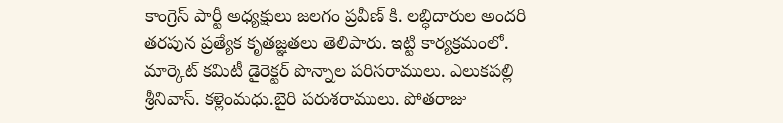కాంగ్రెస్ పార్టీ అధ్యక్షులు జలగం ప్రవీణ్ కి. లబ్ధిదారుల అందరి తరపున ప్రత్యేక కృతజ్ఞతలు తెలిపారు. ఇట్టి కార్యక్రమంలో. మార్కెట్ కమిటీ డైరెక్టర్ పొన్నాల పరిసరాములు. ఎలుకపల్లి శ్రీనివాస్. కళ్లెంమధు.బైరి పరుశరాములు. పోతరాజు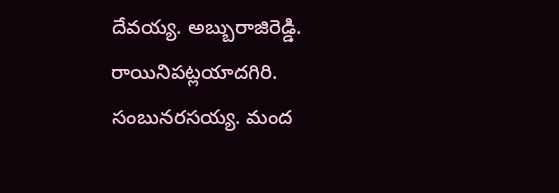దేవయ్య. అబ్బురాజిరెడ్డి. రాయినిపట్లయాదగిరి. సంబునరసయ్య. మంద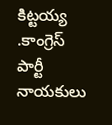కిట్టయ్య .కాంగ్రెస్ పార్టీ నాయకులు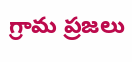గ్రామ ప్రజలు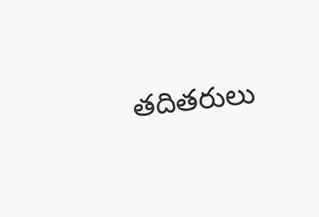తదితరులు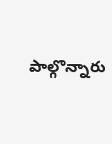పాల్గొన్నారు